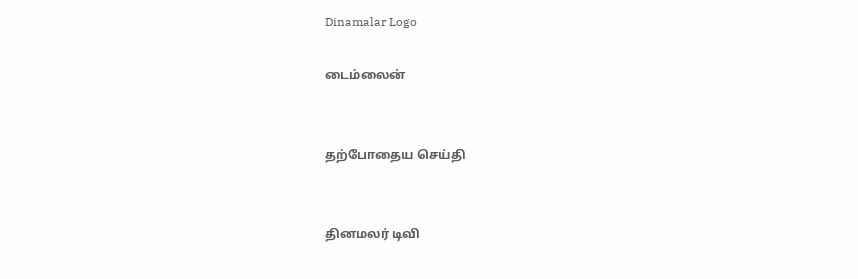Dinamalar Logo

டைம்லைன்


தற்போதைய செய்தி


தினமலர் டிவி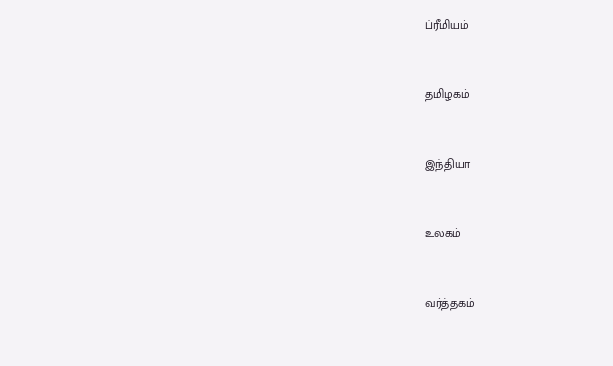ப்ரீமியம்


தமிழகம்


இந்தியா


உலகம்


வர்த்தகம்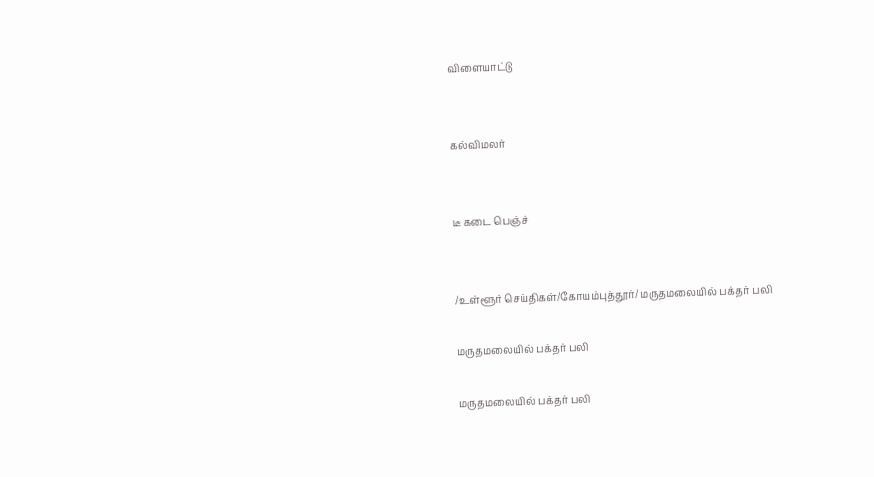விளையாட்டு


கல்விமலர்


டீ கடை பெஞ்ச்


/உள்ளூர் செய்திகள்/கோயம்புத்தூர்/ மருதமலையில் பக்தர் பலி

மருதமலையில் பக்தர் பலி

மருதமலையில் பக்தர் பலி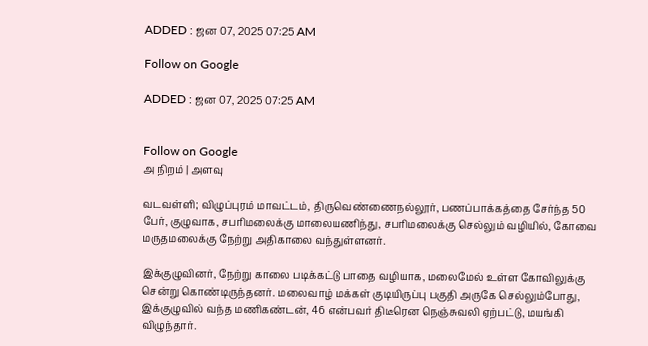ADDED : ஜன 07, 2025 07:25 AM

Follow on Google

ADDED : ஜன 07, 2025 07:25 AM


Follow on Google
அ நிறம் | அளவு

வடவள்ளி; விழுப்புரம் மாவட்டம், திருவெண்ணைநல்லூர், பணப்பாக்கத்தை சேர்ந்த 50 பேர், குழுவாக, சபரிமலைக்கு மாலையணிந்து, சபரிமலைக்கு செல்லும் வழியில், கோவை மருதமலைக்கு நேற்று அதிகாலை வந்துள்ளனர்.

இக்குழுவினர், நேற்று காலை படிக்கட்டு பாதை வழியாக, மலைமேல் உள்ள கோவிலுக்கு சென்று கொண்டிருந்தனர். மலைவாழ் மக்கள் குடியிருப்பு பகுதி அருகே செல்லும்போது, இக்குழுவில் வந்த மணிகண்டன், 46 என்பவர் திடீரென நெஞ்சுவலி ஏற்பட்டு, மயங்கி விழுந்தார்.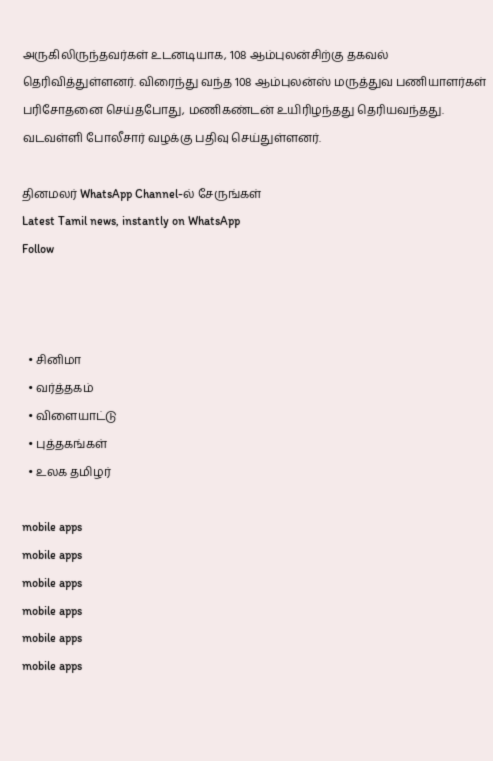அருகிலிருந்தவர்கள் உடனடியாக, 108 ஆம்புலன்சிற்கு தகவல் தெரிவித்துள்ளனர். விரைந்து வந்த 108 ஆம்புலன்ஸ் மருத்துவ பணியாளர்கள் பரிசோதனை செய்தபோது, மணிகண்டன் உயிரிழந்தது தெரியவந்தது. வடவள்ளி போலீசார் வழக்கு பதிவு செய்துள்ளனர்.

தினமலர் WhatsApp Channel-ல் சேருங்கள்
Latest Tamil news, instantly on WhatsApp
Follow



  • சினிமா
  • வர்த்தகம்
  • விளையாட்டு
  • புத்தகங்கள்
  • உலக தமிழர்

mobile apps
mobile apps
mobile apps
mobile apps
mobile apps
mobile apps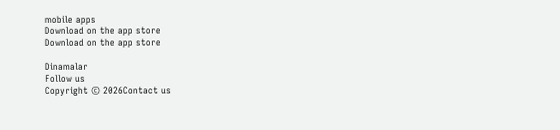mobile apps
Download on the app store
Download on the app store

Dinamalar
Follow us
Copyright © 2026Contact us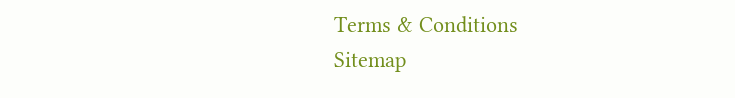Terms & Conditions
Sitemap